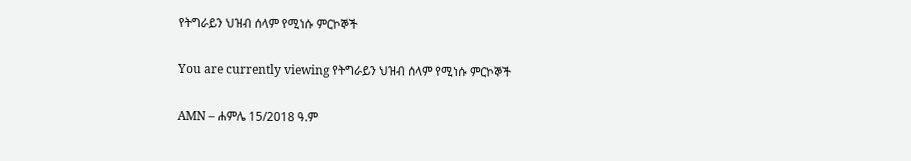የትግራይን ህዝብ ሰላም የሚነሱ ምርኮኞች

You are currently viewing የትግራይን ህዝብ ሰላም የሚነሱ ምርኮኞች

AMN – ሐምሌ 15/2018 ዓ.ም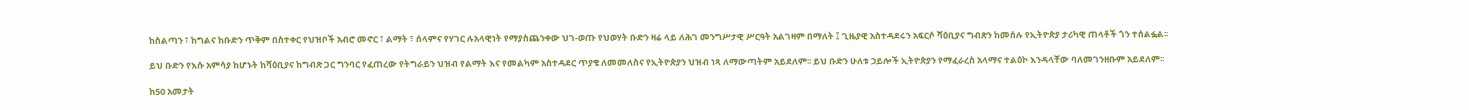ከስልጣን ፣ ከግልና ከቡድን ጥቅም በስተቀር የህዝቦች አብሮ መኖር ፣ ልማት ፣ ሰላምና የሃገር ሉአላዊነት የማያስጨንቀው ህገ-ወጡ የህወሃት ቡድን ዛሬ ላይ ለሕገ መንግሥታዊ ሥርዓት አልገዛም በማለት ፤ ጊዜያዊ አስተዳደሩን አፍርሶ ሻዕቢያና ግብጽን ከመሰሉ የኢትዮጵያ ታሪካዊ ጠላቶች ጎን ተሰልፏል፡፡

ይህ ቡድን የእሱ አምሳያ ከሆኑት ከሻዕቢያና ከግብጽ ጋር ግንባር የፈጠረው የትግራይን ህዝብ የልማት እና የመልካም አስተዳደር ጥያቄ ለመመለስና የኢትዮጵያን ህዝብ ነጻ ለማውጣትም አይደለም፡፡ ይህ ቡድን ሁለቱ ኃይሎች ኢትዮጵያን የማፈራረስ አላማና ተልዕኮ እንዳላቸው ባለመገንዘቡም አይደለም፡፡

ከ50 አመታት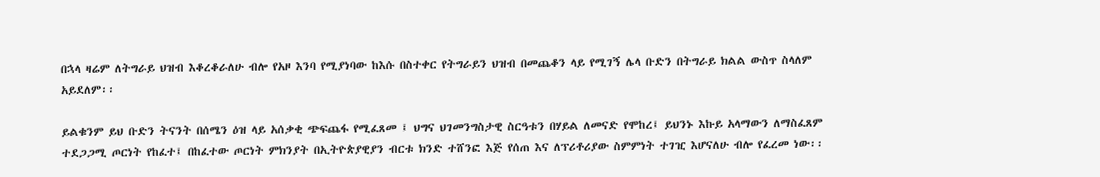በኋላ ዛሬም ለትግራይ ህዝብ እቆረቆራለሁ ብሎ የአዞ እንባ የሚያነባው ከእሱ በስተቀር የትግራይን ህዝብ በመጨቆን ላይ የሚገኝ ሌላ ቡድን በትግራይ ክልል ውስጥ ስላለም አይደለም፡፡

ይልቁንም ይህ ቡድን ትናንት በሰሜን ዕዝ ላይ አሰቃቂ ጭፍጨፋ የሚፈጸመ ፤ ህግና ህገመንግስታዊ ስርዓቱን በሃይል ለመናድ የሞከረ፤ ይህንኑ እኩይ አላማውን ለማስፈጸም ተደጋጋሚ ጦርነት የከፈተ፤ በከፈተው ጦርነት ምክንያት በኢትዮጵያዊያን ብርቱ ክንድ ተሸንፎ እጅ የሰጠ እና ለፕሪቶሪያው ስምምነት ተገዢ እሆናለሁ ብሎ የፈረመ ነው፡፡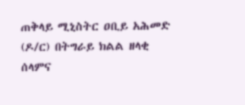ጠቅላይ ሚኒስትር ዐቢይ አሕመድ (ዶ/ር) በትግራይ ክልል ዘላቂ ሰላምና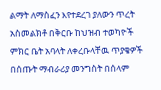ልማት ለማስፈን እየተደረገ ያለውን ጥረት አስመልክቶ በቅርቡ ከህዝብ ተወካዮች ምክር ቤት አባላት ለቀረቡላቸዉ ጥያቄዎች በሰጡት ማብራሪያ መንግስት በሰላም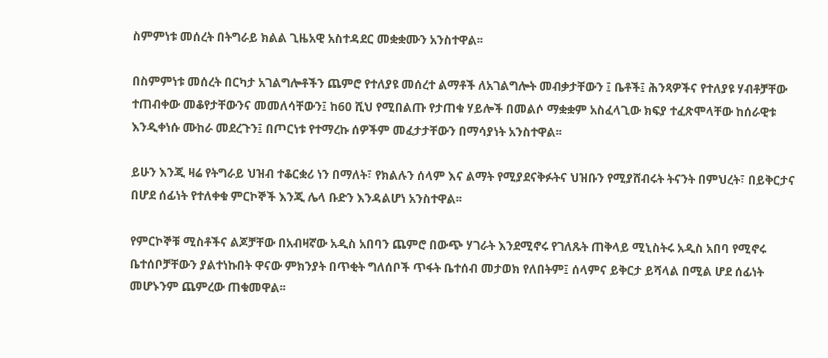ስምምነቱ መሰረት በትግራይ ክልል ጊዜአዊ አስተዳደር መቋቋሙን አንስተዋል፡፡

በስምምነቱ መሰረት በርካታ አገልግሎቶችን ጨምሮ የተለያዩ መሰረተ ልማቶች ለአገልግሎት መብቃታቸውን ፤ ቤቶች፤ ሕንጻዎችና የተለያዩ ሃብቶቻቸው ተጠብቀው መቆየታቸውንና መመለሳቸውን፤ ከ60 ሺህ የሚበልጡ የታጠቁ ሃይሎች በመልሶ ማቋቋም አስፈላጊው ክፍያ ተፈጽሞላቸው ከሰራዊቱ እንዲቀነሱ ሙከራ መደረጉን፤ በጦርነቱ የተማረኩ ሰዎችም መፈታታቸውን በማሳያነት አንስተዋል፡፡

ይሁን እንጂ ዛሬ የትግራይ ህዝብ ተቆርቋሪ ነን በማለት፣ የክልሉን ሰላም እና ልማት የሚያደናቅፉትና ህዝቡን የሚያሸብሩት ትናንት በምህረት፣ በይቅርታና በሆደ ሰፊነት የተለቀቁ ምርኮኞች እንጂ ሌላ ቡድን እንዳልሆነ አንስተዋል፡፡

የምርኮኞቹ ሚስቶችና ልጆቻቸው በአብዛኛው አዲስ አበባን ጨምሮ በውጭ ሃገራት እንደሚኖሩ የገለጹት ጠቅላይ ሚኒስትሩ አዲስ አበባ የሚኖሩ ቤተሰቦቻቸውን ያልተነኩበት ዋናው ምክንያት በጥቂት ግለሰቦች ጥፋት ቤተሰብ መታወክ የለበትም፤ ሰላምና ይቅርታ ይሻላል በሚል ሆደ ሰፊነት መሆኑንም ጨምረው ጠቁመዋል፡፡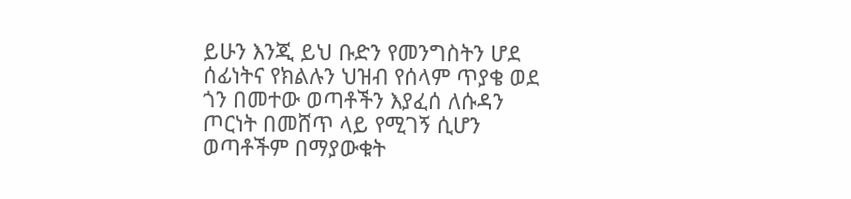ይሁን እንጂ ይህ ቡድን የመንግስትን ሆደ ሰፊነትና የክልሉን ህዝብ የሰላም ጥያቄ ወደ ጎን በመተው ወጣቶችን እያፈሰ ለሱዳን ጦርነት በመሸጥ ላይ የሚገኝ ሲሆን ወጣቶችም በማያውቁት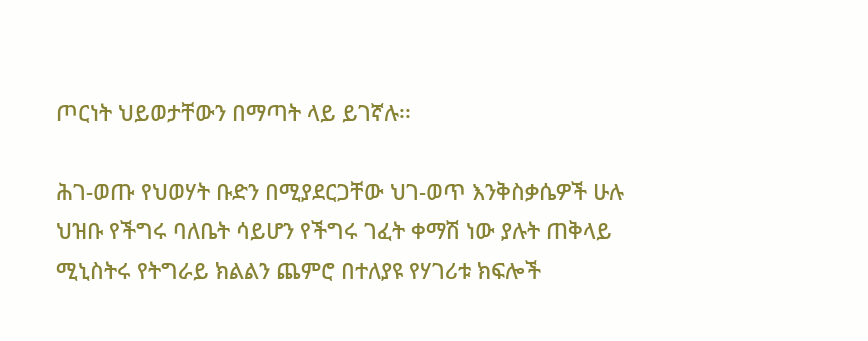ጦርነት ህይወታቸውን በማጣት ላይ ይገኛሉ፡፡

ሕገ-ወጡ የህወሃት ቡድን በሚያደርጋቸው ህገ-ወጥ እንቅስቃሴዎች ሁሉ ህዝቡ የችግሩ ባለቤት ሳይሆን የችግሩ ገፈት ቀማሽ ነው ያሉት ጠቅላይ ሚኒስትሩ የትግራይ ክልልን ጨምሮ በተለያዩ የሃገሪቱ ክፍሎች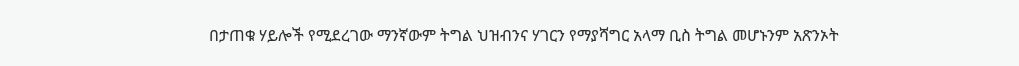በታጠቁ ሃይሎች የሚደረገው ማንኛውም ትግል ህዝብንና ሃገርን የማያሻግር አላማ ቢስ ትግል መሆኑንም አጽንኦት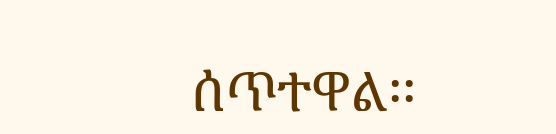ሰጥተዋል፡፡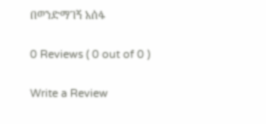በወንድማገኝ አሰፋ

0 Reviews ( 0 out of 0 )

Write a Review